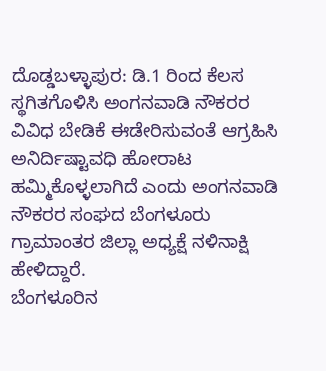ದೊಡ್ಡಬಳ್ಳಾಪುರ: ಡಿ.1 ರಿಂದ ಕೆಲಸ ಸ್ಥಗಿತಗೊಳಿಸಿ ಅಂಗನವಾಡಿ ನೌಕರರ ವಿವಿಧ ಬೇಡಿಕೆ ಈಡೇರಿಸುವಂತೆ ಆಗ್ರಹಿಸಿ ಅನಿರ್ದಿಷ್ಟಾವಧಿ ಹೋರಾಟ ಹಮ್ಮಿಕೊಳ್ಳಲಾಗಿದೆ ಎಂದು ಅಂಗನವಾಡಿ ನೌಕರರ ಸಂಘದ ಬೆಂಗಳೂರು ಗ್ರಾಮಾಂತರ ಜಿಲ್ಲಾ ಅಧ್ಯಕ್ಷೆ ನಳಿನಾಕ್ಷಿ ಹೇಳಿದ್ದಾರೆ.
ಬೆಂಗಳೂರಿನ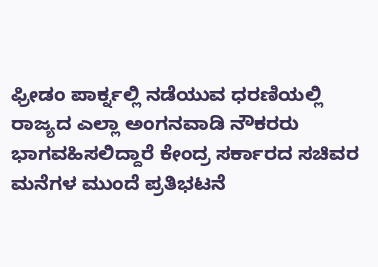ಫ್ರೀಡಂ ಪಾರ್ಕ್ನಲ್ಲಿ ನಡೆಯುವ ಧರಣಿಯಲ್ಲಿ ರಾಜ್ಯದ ಎಲ್ಲಾ ಅಂಗನವಾಡಿ ನೌಕರರು ಭಾಗವಹಿಸಲಿದ್ದಾರೆ ಕೇಂದ್ರ ಸರ್ಕಾರದ ಸಚಿವರ ಮನೆಗಳ ಮುಂದೆ ಪ್ರತಿಭಟನೆ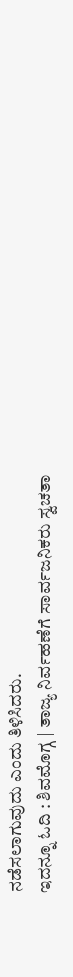ನಡೆಸಲಾಗುವುದು ಎಂದು ತಿಳಿಸಿದರು.
ಇದನ್ನೂ ಓದಿ : ಶಿವಮೊಗ್ಗ | ತಾಜ್ಯ ನಿರ್ವಹಣೆಗೆ ಸಾರ್ವಜನಿಕರು ಸ್ವಚತಾ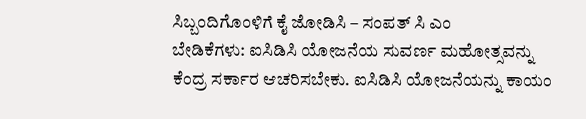ಸಿಬ್ಬಂದಿಗೊಂಳಿಗೆ ಕೈ ಜೋಡಿಸಿ – ಸಂಪತ್ ಸಿ ಎಂ
ಬೇಡಿಕೆಗಳು: ಐಸಿಡಿಸಿ ಯೋಜನೆಯ ಸುವರ್ಣ ಮಹೋತ್ಸವನ್ನು ಕೆಂದ್ರ ಸರ್ಕಾರ ಆಚರಿಸಬೇಕು. ಐಸಿಡಿಸಿ ಯೋಜನೆಯನ್ನು ಕಾಯಂ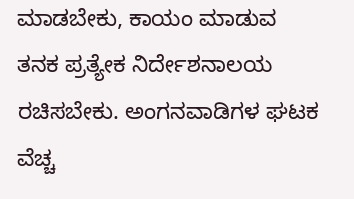ಮಾಡಬೇಕು, ಕಾಯಂ ಮಾಡುವ ತನಕ ಪ್ರತ್ಯೇಕ ನಿರ್ದೇಶನಾಲಯ ರಚಿಸಬೇಕು. ಅಂಗನವಾಡಿಗಳ ಘಟಕ ವೆಚ್ಚ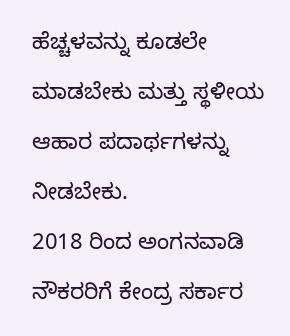ಹೆಚ್ಚಳವನ್ನು ಕೂಡಲೇ ಮಾಡಬೇಕು ಮತ್ತು ಸ್ಥಳೀಯ ಆಹಾರ ಪದಾರ್ಥಗಳನ್ನು ನೀಡಬೇಕು.
2018 ರಿಂದ ಅಂಗನವಾಡಿ ನೌಕರರಿಗೆ ಕೇಂದ್ರ ಸರ್ಕಾರ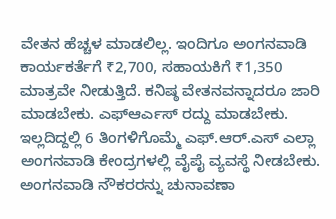ವೇತನ ಹೆಚ್ಚಳ ಮಾಡಲಿಲ್ಲ. ಇಂದಿಗೂ ಅಂಗನವಾಡಿ ಕಾರ್ಯಕರ್ತೆಗೆ ₹2,700, ಸಹಾಯಕಿಗೆ ₹1,350 ಮಾತ್ರವೇ ನೀಡುತ್ತಿದೆ. ಕನಿಷ್ಠ ವೇತನವನ್ನಾದರೂ ಜಾರಿ ಮಾಡಬೇಕು. ಎಫ್ಆರ್ಎಸ್ ರದ್ದು ಮಾಡಬೇಕು. ಇಲ್ಲದಿದ್ದಲ್ಲಿ 6 ತಿಂಗಳಿಗೊಮ್ಮೆ ಎಫ್.ಆರ್.ಎಸ್ ಎಲ್ಲಾ ಅಂಗನವಾಡಿ ಕೇಂದ್ರಗಳಲ್ಲಿ ವೈಪೈ ವ್ಯವಸ್ಥೆ ನೀಡಬೇಕು. ಅಂಗನವಾಡಿ ನೌಕರರನ್ನು ಚುನಾವಣಾ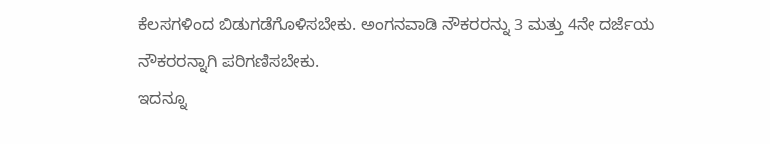ಕೆಲಸಗಳಿಂದ ಬಿಡುಗಡೆಗೊಳಿಸಬೇಕು. ಅಂಗನವಾಡಿ ನೌಕರರನ್ನು 3 ಮತ್ತು 4ನೇ ದರ್ಜೆಯ ನೌಕರರನ್ನಾಗಿ ಪರಿಗಣಿಸಬೇಕು.
ಇದನ್ನೂ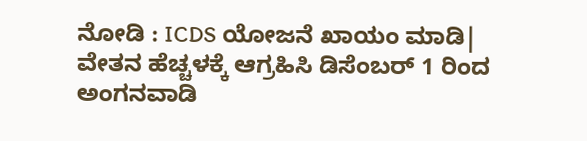ನೋಡಿ : ICDS ಯೋಜನೆ ಖಾಯಂ ಮಾಡಿ| ವೇತನ ಹೆಚ್ಚಳಕ್ಕೆ ಆಗ್ರಹಿಸಿ ಡಿಸೆಂಬರ್ 1 ರಿಂದ ಅಂಗನವಾಡಿ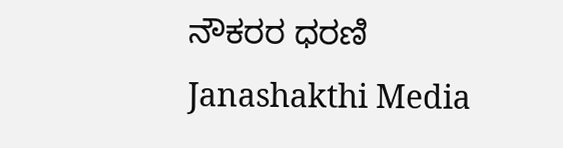ನೌಕರರ ಧರಣಿ Janashakthi Media